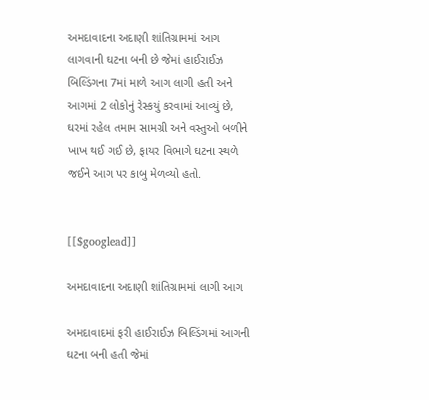અમદાવાદના અદાણી શાંતિગ્રામમાં આગ લાગવાની ઘટના બની છે જેમાં હાઈરાઈઝ બિલ્ડિંગના 7માં માળે આગ લાગી હતી અને આગમાં 2 લોકોનું રેસ્કયું કરવામાં આવ્યું છે, ઘરમાં રહેલ તમામ સામગ્રી અને વસ્તુઓ બળીને ખાખ થઈ ગઈ છે, ફાયર વિભાગે ઘટના સ્થળે જઈને આગ પર કાબુ મેળવ્યો હતો.


[[$googlead]]

અમદાવાદના અદાણી શાંતિગ્રામમાં લાગી આગ

અમદાવાદમાં ફરી હાઈરાઈઝ બિલ્ડિંગમાં આગની ઘટના બની હતી જેમાં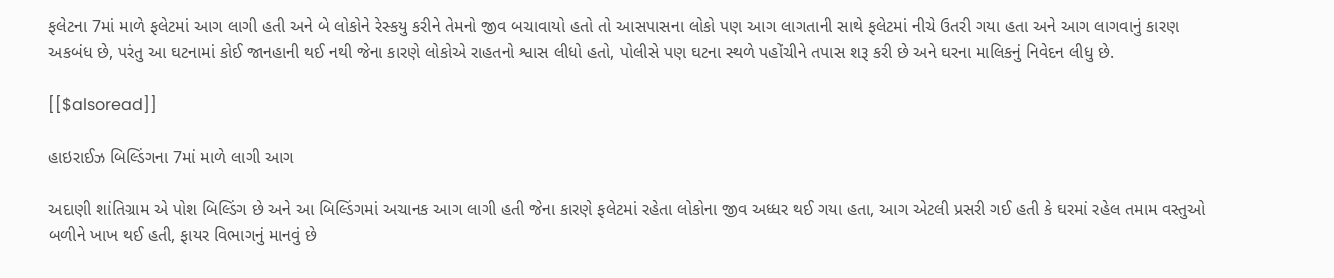ફલેટના 7માં માળે ફલેટમાં આગ લાગી હતી અને બે લોકોને રેસ્કયુ કરીને તેમનો જીવ બચાવાયો હતો તો આસપાસના લોકો પણ આગ લાગતાની સાથે ફલેટમાં નીચે ઉતરી ગયા હતા અને આગ લાગવાનું કારણ અકબંધ છે, પરંતુ આ ઘટનામાં કોઈ જાનહાની થઈ નથી જેના કારણે લોકોએ રાહતનો શ્વાસ લીધો હતો, પોલીસે પણ ઘટના સ્થળે પહોંચીને તપાસ શરૂ કરી છે અને ઘરના માલિકનું નિવેદન લીધુ છે.

[[$alsoread]]

હાઇરાઈઝ બિલ્ડિંગના 7માં માળે લાગી આગ

અદાણી શાંતિગ્રામ એ પોશ બિલ્ડિંગ છે અને આ બિલ્ડિંગમાં અચાનક આગ લાગી હતી જેના કારણે ફલેટમાં રહેતા લોકોના જીવ અધ્ધર થઈ ગયા હતા, આગ એટલી પ્રસરી ગઈ હતી કે ઘરમાં રહેલ તમામ વસ્તુઓ બળીને ખાખ થઈ હતી, ફાયર વિભાગનું માનવું છે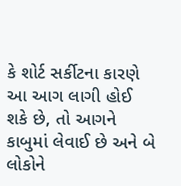કે શોર્ટ સર્કીટના કારણે આ આગ લાગી હોઈ શકે છે, તો આગને કાબુમાં લેવાઈ છે અને બે લોકોને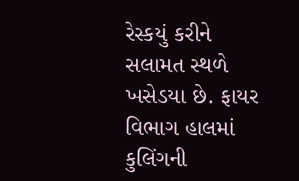રેસ્કયું કરીને સલામત સ્થળે ખસેડયા છે. ફાયર વિભાગ હાલમાં કુલિંગની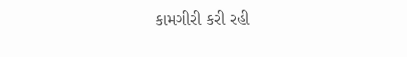કામગીરી કરી રહી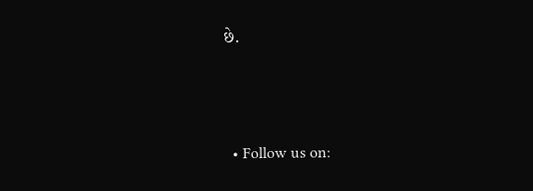છે.



  • Follow us on: